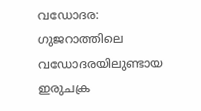വഡോദര: ഗുജറാത്തിലെ വഡോദരയിലുണ്ടായ ഇരുചക്ര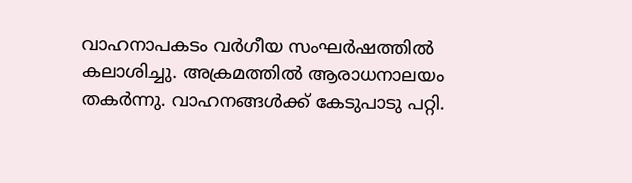വാഹനാപകടം വർഗീയ സംഘർഷത്തിൽ കലാശിച്ചു. അക്രമത്തിൽ ആരാധനാലയം തകർന്നു. വാഹനങ്ങൾക്ക് കേടുപാടു പറ്റി.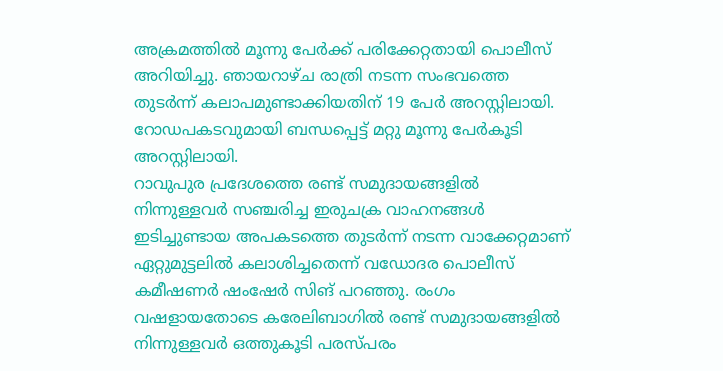അക്രമത്തിൽ മൂന്നു പേർക്ക് പരിക്കേറ്റതായി പൊലീസ് അറിയിച്ചു. ഞായറാഴ്ച രാത്രി നടന്ന സംഭവത്തെ തുടർന്ന് കലാപമുണ്ടാക്കിയതിന് 19 പേർ അറസ്റ്റിലായി. റോഡപകടവുമായി ബന്ധപ്പെട്ട് മറ്റു മൂന്നു പേർകൂടി അറസ്റ്റിലായി.
റാവുപുര പ്രദേശത്തെ രണ്ട് സമുദായങ്ങളിൽ നിന്നുള്ളവർ സഞ്ചരിച്ച ഇരുചക്ര വാഹനങ്ങൾ ഇടിച്ചുണ്ടായ അപകടത്തെ തുടർന്ന് നടന്ന വാക്കേറ്റമാണ് ഏറ്റുമുട്ടലിൽ കലാശിച്ചതെന്ന് വഡോദര പൊലീസ് കമീഷണർ ഷംഷേർ സിങ് പറഞ്ഞു. രംഗം വഷളായതോടെ കരേലിബാഗിൽ രണ്ട് സമുദായങ്ങളിൽ നിന്നുള്ളവർ ഒത്തുകൂടി പരസ്പരം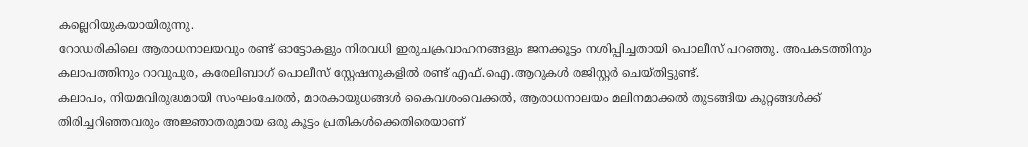കല്ലെറിയുകയായിരുന്നു.
റോഡരികിലെ ആരാധനാലയവും രണ്ട് ഓട്ടോകളും നിരവധി ഇരുചക്രവാഹനങ്ങളും ജനക്കൂട്ടം നശിപ്പിച്ചതായി പൊലീസ് പറഞ്ഞു. അപകടത്തിനും കലാപത്തിനും റാവുപുര, കരേലിബാഗ് പൊലീസ് സ്റ്റേഷനുകളിൽ രണ്ട് എഫ്.ഐ.ആറുകൾ രജിസ്റ്റർ ചെയ്തിട്ടുണ്ട്.
കലാപം, നിയമവിരുദ്ധമായി സംഘംചേരൽ, മാരകായുധങ്ങൾ കൈവശംവെക്കൽ, ആരാധനാലയം മലിനമാക്കൽ തുടങ്ങിയ കുറ്റങ്ങൾക്ക് തിരിച്ചറിഞ്ഞവരും അജ്ഞാതരുമായ ഒരു കൂട്ടം പ്രതികൾക്കെതിരെയാണ്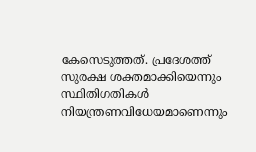കേസെടുത്തത്. പ്രദേശത്ത് സുരക്ഷ ശക്തമാക്കിയെന്നും സ്ഥിതിഗതികൾ നിയന്ത്രണവിധേയമാണെന്നും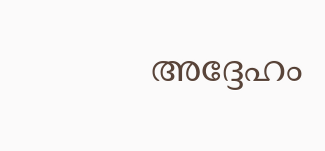അദ്ദേഹം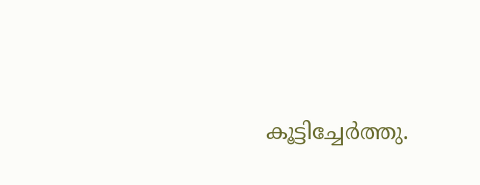കൂട്ടിച്ചേർത്തു.